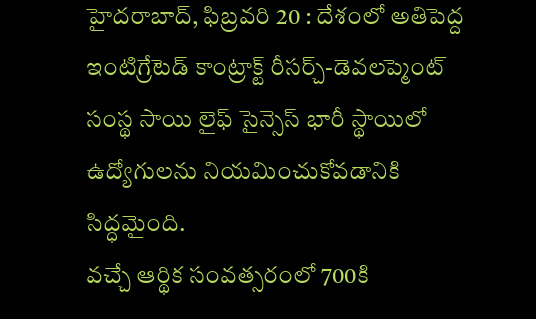హైదరాబాద్, ఫిబ్రవరి 20 : దేశంలో అతిపెద్ద ఇంటిగ్రేటెడ్ కాంట్రాక్ట్ రీసర్చ్-డెవలప్మెంట్ సంస్థ సాయి లైఫ్ సైన్సెస్ భారీ స్థాయిలో ఉద్యోగులను నియమించుకోవడానికి సిద్ధమైంది.
వచ్చే ఆర్థిక సంవత్సరంలో 700కి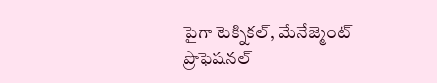పైగా టెక్నికల్, మేనేజ్మెంట్ ప్రొఫెషనల్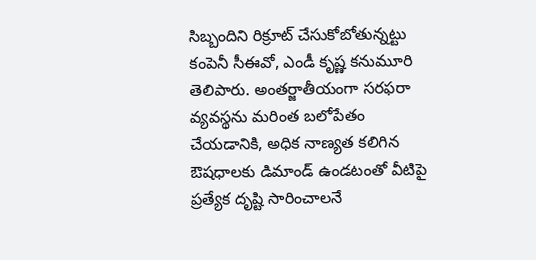సిబ్బందిని రిక్రూట్ చేసుకోబోతున్నట్టు కంపెనీ సీఈవో, ఎండీ కృష్ణ కనుమూరి తెలిపారు. అంతర్జాతీయంగా సరఫరా వ్యవస్థను మరింత బలోపేతం చేయడానికి, అధిక నాణ్యత కలిగిన ఔషధాలకు డిమాండ్ ఉండటంతో వీటిపై ప్రత్యేక దృష్టి సారించాలనే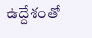ఉద్దేశంతో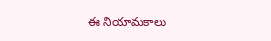ఈ నియామకాలు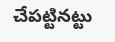చేపట్టినట్టు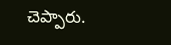చెప్పారు.